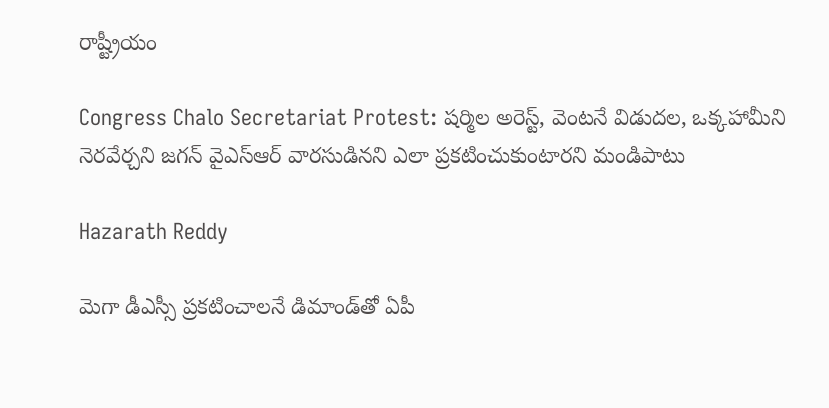రాష్ట్రీయం

Congress Chalo Secretariat Protest: షర్మిల అరెస్ట్, వెంటనే విడుదల, ఒక్కహామీని నెరవేర్చని జగన్ వైఎస్‌ఆర్‌ వారసుడినని ఎలా ప్రకటించుకుంటారని మండిపాటు

Hazarath Reddy

మెగా డీఎస్సీ ప్రకటించాలనే డిమాండ్‌తో ఏపీ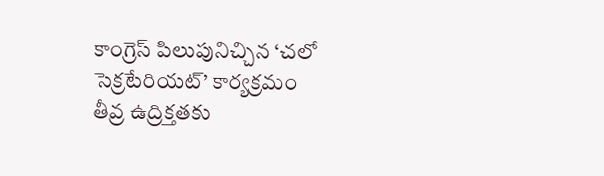కాంగ్రెస్‌ పిలుపునిచ్చిన ‘చలో సెక్రటేరియట్‌’ కార్యక్రమం తీవ్ర ఉద్రిక్తతకు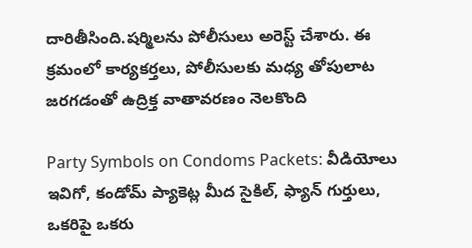దారితీసింది.షర్మిలను పోలీసులు అరెస్ట్ చేశారు. ఈ క్రమంలో కార్యకర్తలు, పోలీసులకు మధ్య తోపులాట జరగడంతో ఉద్రిక్త వాతావరణం నెలకొంది

Party Symbols on Condoms Packets: వీడియోలు ఇవిగో, కండోమ్ ప్యాకెట్ల మీద సైకిల్, ఫ్యాన్ గుర్తులు, ఒకరిపై ఒకరు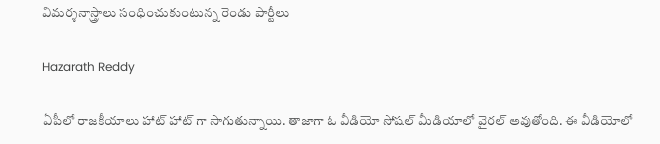విమర్శనాస్త్రాలు సంధించుకుంటున్న రెండు పార్టీలు

Hazarath Reddy

ఏపీలో రాజకీయాలు హాట్ హాట్ గా సాగుతున్నాయి. తాజాగా ఓ వీడియో సోషల్ మీడియాలో వైరల్ అవుతోంది. ఈ వీడియోలో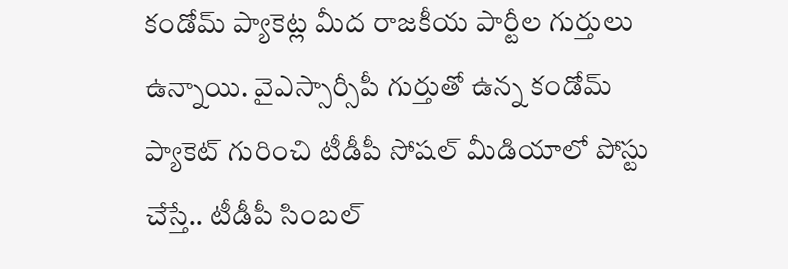కండోమ్‌ ప్యాకెట్ల మీద రాజకీయ పార్టీల గుర్తులు ఉన్నాయి. వైఎస్సార్సీపీ గుర్తుతో ఉన్న కండోమ్ ప్యాకెట్ గురించి టీడీపీ సోషల్ మీడియాలో పోస్టు చేస్తే.. టీడీపీ సింబల్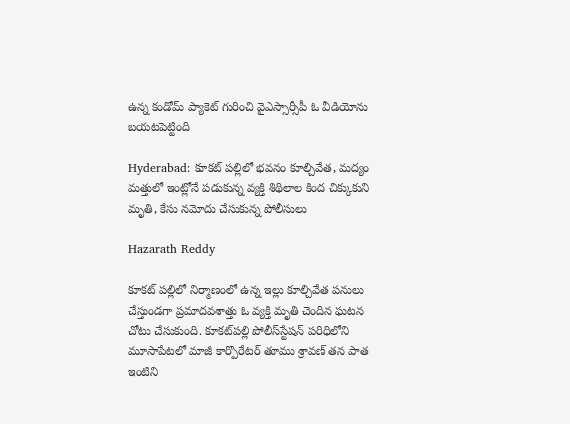ఉన్న కండోమ్ ప్యాకెట్‌ గురించి వైఎస్సార్సీపీ ఓ వీడియోను బయటపెట్టింది

Hyderabad: కూకట్ పల్లిలో భవనం కూల్చివేత, మద్యం మత్తులో ఇంట్లోనే పడుకున్న వ్యక్తి శిథిలాల కింద చిక్కుకుని మృతి, కేసు నమోదు చేసుకున్న పోలీసులు

Hazarath Reddy

కూకట్ పల్లిలో నిర్మాణంలో ఉన్న ఇల్లు కూల్చివేత పనులు చేస్తుండగా ప్రమాదవశాత్తు ఓ వ్యక్తి మృతి చెందిన ఘటన చోటు చేసుకుంది. కూకట్‌పల్లి పోలీస్‌స్టేషన్‌ పరిధిలోని మూసాపేటలో మాజీ కార్పొరేటర్ తూము శ్రావణ్ తన పాత ఇంటిని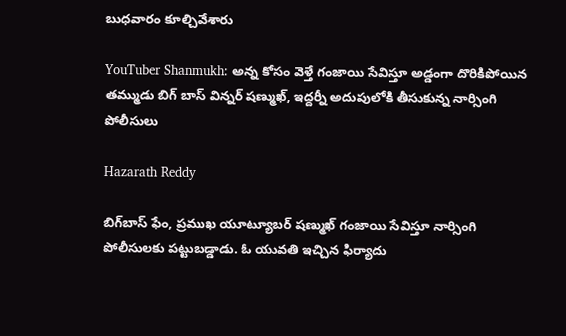బుధవారం కూల్చివేశారు

YouTuber Shanmukh: అన్న కోసం వెళ్తే గంజాయి సేవిస్తూ అడ్డంగా దొరికిపోయిన తమ్ముడు బిగ్ బాస్ విన్నర్ షణ్ముఖ్‌, ఇద్దర్నీ అదుపులోకి తీసుకున్న నార్సింగి పోలీసులు

Hazarath Reddy

బిగ్‌బాస్‌ ఫేం, ప్రముఖ యూట్యూబర్‌ షణ్ముఖ్‌ గంజాయి సేవిస్తూ నార్సింగి పోలీసులకు పట్టుబడ్డాడు. ఓ యువతి ఇచ్చిన ఫిర్యాదు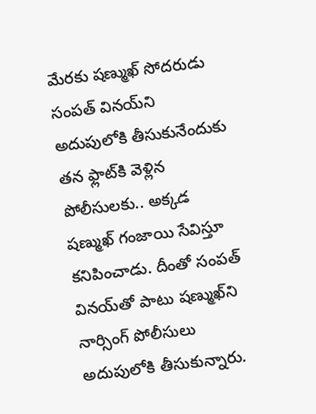మేరకు షణ్ముఖ్‌ సోదరుడు సంపత్‌ వినయ్‌ని అదుపులోకి తీసుకునేందుకు తన ఫ్లాట్‌కి వెళ్లిన పోలీసులకు.. అక్కడ షణ్ముఖ్‌ గంజాయి సేవిస్తూ కనిపించాడు. దీంతో సంపత్‌ వినయ్‌తో పాటు షణ్ముఖ్‌ని నార్సింగ్‌ పోలీసులు అదుపులోకి తీసుకున్నారు.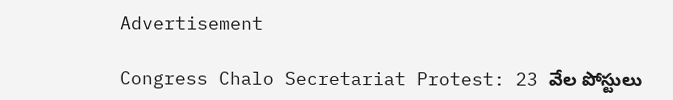Advertisement

Congress Chalo Secretariat Protest: 23 వేల పోస్టులు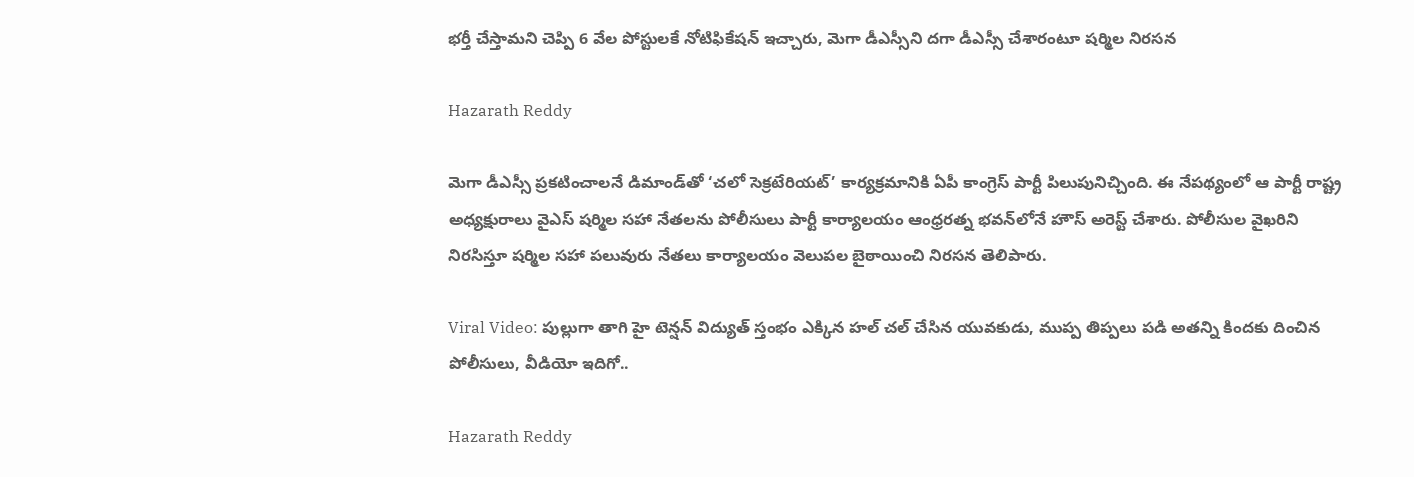భర్తీ చేస్తామని చెప్పి 6 వేల పోస్టులకే నోటిఫికేషన్ ఇచ్చారు, మెగా డీఎస్సీని దగా డీఎస్సీ చేశారంటూ షర్మిల నిరసన

Hazarath Reddy

మెగా డీఎస్సీ ప్రకటించాలనే డిమాండ్‌తో ‘చలో సెక్రటేరియట్‌’ కార్యక్రమానికి ఏపీ కాంగ్రెస్‌ పార్టీ పిలుపునిచ్చింది. ఈ నేపథ్యంలో ఆ పార్టీ రాష్ట్ర అధ్యక్షురాలు వైఎస్‌ షర్మిల సహా నేతలను పోలీసులు పార్టీ కార్యాలయం ఆంధ్రరత్న భవన్‌లోనే హౌస్ అరెస్ట్ చేశారు. పోలీసుల వైఖరిని నిరసిస్తూ షర్మిల సహా పలువురు నేతలు కార్యాలయం వెలుపల బైఠాయించి నిరసన తెలిపారు.

Viral Video: పుల్లుగా తాగి హై టెన్షన్ విద్యుత్ స్తంభం ఎక్కిన హల్ చల్ చేసిన యువకుడు, ముప్ప తిప్పలు పడి అతన్ని కిందకు దించిన పోలీసులు, వీడియో ఇదిగో..

Hazarath Reddy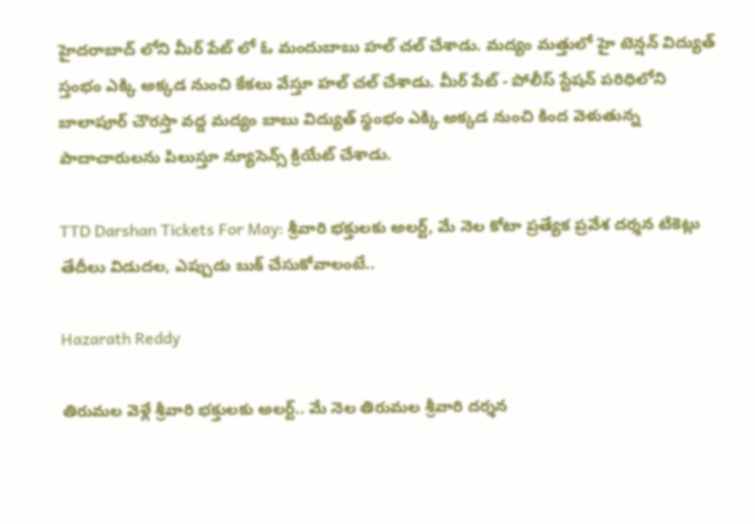హైదరాబాద్ లోని మీర్ పేట్ లో ఓ మందుబాబు హల్ చల్ చేశాడు. మద్యం మత్తులో హై టెన్షన్ విద్యుత్ స్తంభం ఎక్కి అక్కడ నుంచి కేకలు వేస్తూ హల్ చల్ చేశాడు. మీర్ పేట్ - పోలీస్ స్టేషన్ పరిధిలోని బాలాపూర్ చౌరస్తా వద్ద మద్యం బాబు విద్యుత్ స్థంభం ఎక్కి అక్కడ నుంచి కింద వెళుతున్న పాదాచారులను పిలుస్తూ న్యూసెన్స్ క్రియేట్ చేశాడు.

TTD Darshan Tickets For May: శ్రీవారి భక్తులకు అలర్ట్, మే నెల కోటా ప్రత్యేక ప్రవేశ దర్శన టికెట్లు తేదీలు విడుదల, ఎప్పుడు బుక్ చేసుకోవాలంటే..

Hazarath Reddy

తిరుమల వెళ్లే శ్రీవారి భక్తులకు అలర్ట్.. మే నెల తిరుమల శ్రీవారి దర్శన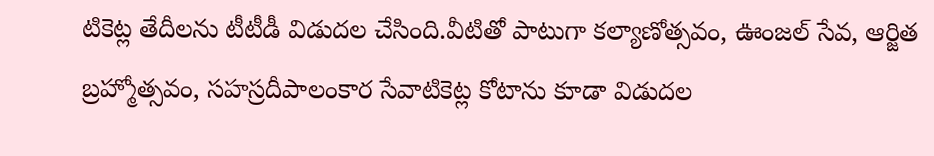టికెట్ల తేదీలను టీటీడీ విడుదల చేసింది.వీటితో పాటుగా కల్యాణోత్సవం, ఊంజల్ సేవ, ఆర్జిత బ్రహ్మోత్సవం, సహస్రదీపాలంకార సేవాటికెట్ల కోటాను కూడా విడుదల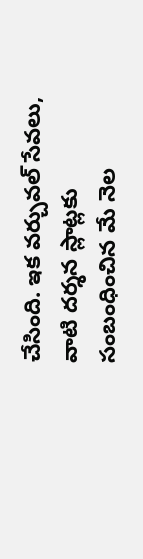చేసింది. ఇక వర్చువల్ సేవలు, వాటి దర్శన స్లాట్లకు సంబంధించిన మే నెల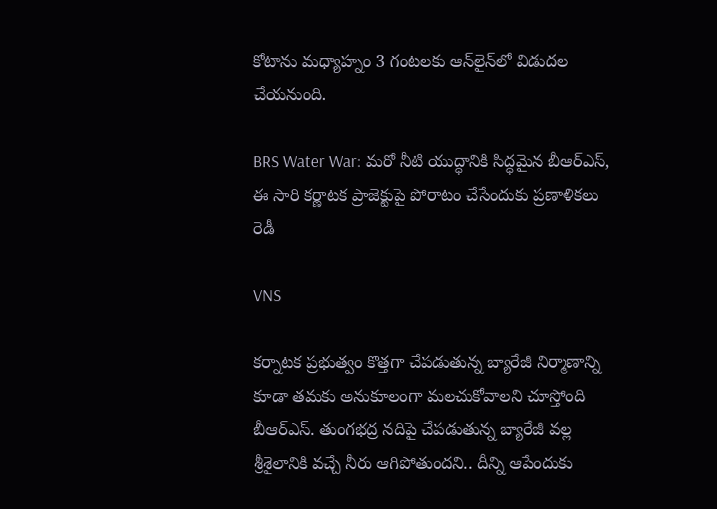కోటాను మధ్యాహ్నం 3 గంటలకు ఆన్‌లైన్‌లో విడుదల చేయనుంది.

BRS Water War: మ‌రో నీటి యుద్ధానికి సిద్ధ‌మైన బీఆర్ఎస్, ఈ సారి క‌ర్ణాట‌క ప్రాజెక్టుపై పోరాటం చేసేందుకు ప్ర‌ణాళిక‌లు రెడీ

VNS

కర్నాటక ప్రభుత్వం కొత్తగా చేపడుతున్న బ్యారేజీ నిర్మాణాన్ని కూడా తమకు అనుకూలంగా మలచుకోవాలని చూస్తోంది బీఆర్‌ఎస్‌. తుంగభద్ర నదిపై చేపడుతున్న బ్యారేజీ వల్ల శ్రీశైలానికి వచ్చే నీరు ఆగిపోతుందని.. దీన్ని ఆపేందుకు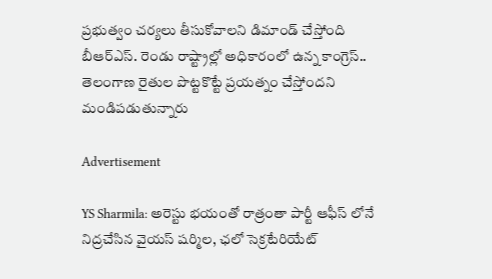ప్రభుత్వం చర్యలు తీసుకోవాలని డిమాండ్‌ చేస్తోంది బీఆర్‌ఎస్‌. రెండు రాష్ట్రాల్లో అధికారంలో ఉన్న కాంగ్రెస్‌.. తెలంగాణ రైతుల పొట్టకొట్టే ప్రయత్నం చేస్తోందని మండిపడుతున్నారు

Advertisement

YS Sharmila: అరెస్టు భ‌యంతో రాత్రంతా పార్టీ ఆఫీస్ లోనే నిద్ర‌చేసిన వైయ‌స్ ష‌ర్మిల‌, ఛ‌లో సెక్ర‌టేరియేట్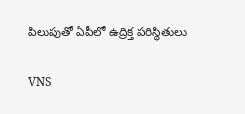పిలుపుతో ఏపీలో ఉద్రిక్త ప‌రిస్థితులు

VNS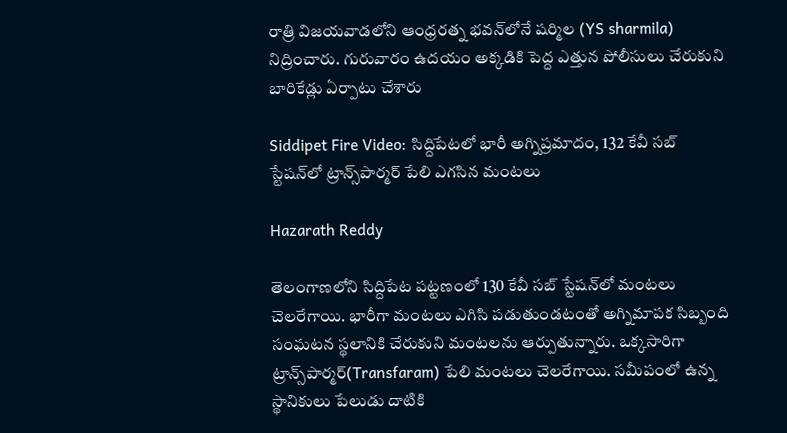రాత్రి విజయవాడలోని ఆంధ్రరత్న భవన్‌లోనే షర్మిల (YS sharmila) నిద్రించారు. గురువారం ఉదయం అక్కడికి పెద్ద ఎత్తున పోలీసులు చేరుకుని బారికేడ్లు ఏర్పాటు చేశారు

Siddipet Fire Video: సిద్దిపేటలో భారీ అగ్నిప్రమాదం, 132 కేవీ సబ్ స్టేషన్‌లో ట్రాన్స్‌పార్మర్‌ పేలి ఎగసిన మంటలు

Hazarath Reddy

తెలంగాణలోని సిద్దిపేట పట్టణంలో 130 కేవీ సబ్ స్టేషన్‌లో మంటలు చెలరేగాయి. భారీగా మంటలు ఎగిసి పడుతుండటంతో అగ్నిమాపక సిబ్బంది సంఘటన స్థలానికి చేరుకుని మంటలను ఆర్పుతున్నారు. ఒక్కసారిగా ట్రాన్స్‌పార్మర్‌(Transfaram) పేలి మంటలు చెలరేగాయి. సమీపంలో ఉన్న స్థానికులు పేలుడు దాటికి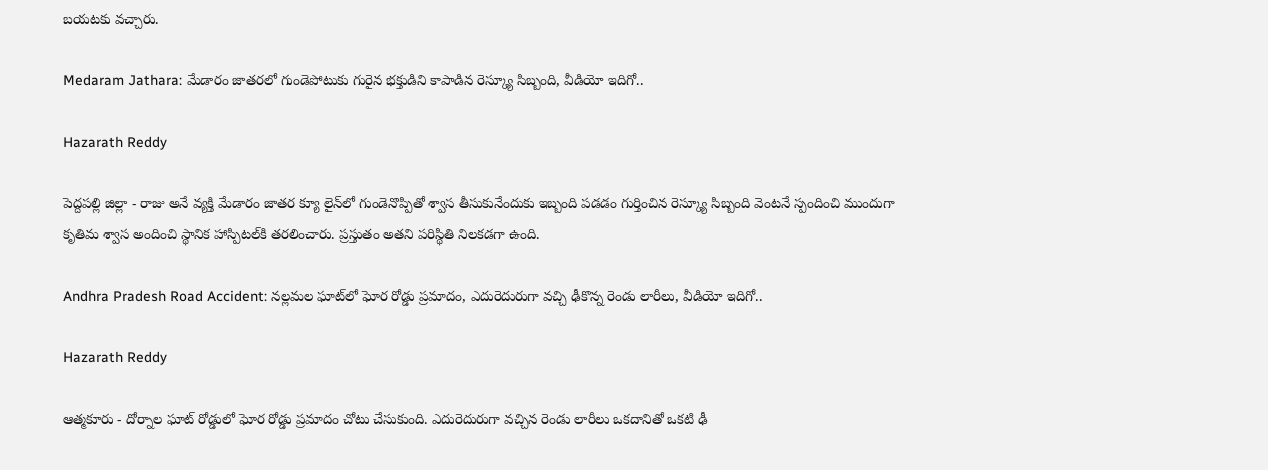బయటకు వచ్చారు.

Medaram Jathara: మేడారం జాతరలో గుండెపోటుకు గురైన భక్తుడిని కాపాడిన రెస్క్యూ సిబ్బంది, వీడియో ఇదిగో..

Hazarath Reddy

పెద్దపల్లి జిల్లా - రాజు అనే వ్యక్తి మేడారం జాతర క్యూ లైన్‌లో గుండెనొప్పితో శ్వాస తీసుకునేందుకు ఇబ్బంది పడడం గుర్తించిన రెస్క్యూ సిబ్బంది వెంటనే స్పందించి ముందుగా కృతిమ శ్వాస అందించి స్థానిక హాస్పిటల్‌కి తరలించారు. ప్రస్తుతం అతని పరిస్థితి నిలకడగా ఉంది.

Andhra Pradesh Road Accident: నల్లమల ఘాట్‌లో ఘోర రోడ్డు ప్రమాదం, ఎదురెదురుగా వచ్చి ఢీకొన్న రెండు లారీలు, వీడియో ఇదిగో..

Hazarath Reddy

ఆత్మకూరు - దోర్నాల ఘాట్ రోడ్డులో ఘోర రోడ్డు ప్రమాదం చోటు చేసుకుంది. ఎదురెదురుగా వచ్చిన రెండు లారీలు ఒకదానితో ఒకటి ఢీ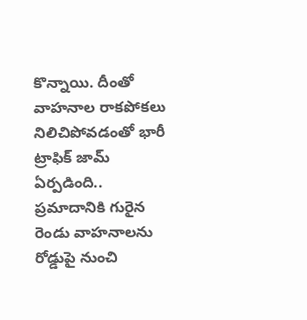కొన్నాయి. దీంతో వాహనాల రాకపోకలు నిలిచిపోవడంతో భారీ ట్రాఫిక్ జామ్ ఏర్పడింది.. ప్రమాదానికి గురైన రెండు వాహనాలను రోడ్డుపై నుంచి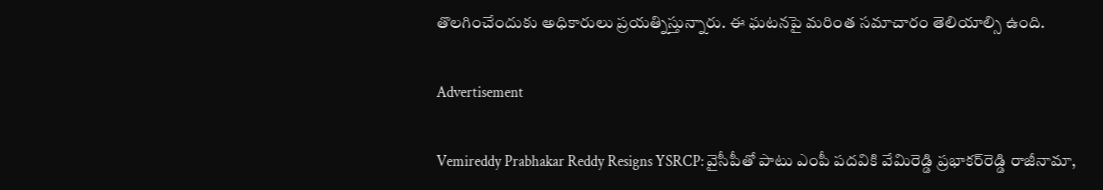తొలగించేందుకు అధికారులు ప్రయత్నిస్తున్నారు. ఈ ఘటనపై మరింత సమాచారం తెలియాల్సి ఉంది.

Advertisement

Vemireddy Prabhakar Reddy Resigns YSRCP: వైసీపీతో పాటు ఎంపీ పదవికి వేమిరెడ్డి ప్రభాకర్‌రెడ్డి రాజీనామా,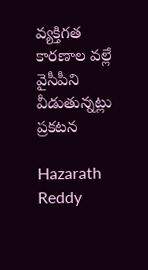వ్యక్తిగత కారణాల వల్లే వైసీపీని వీడుతున్నట్లు ప్రకటన

Hazarath Reddy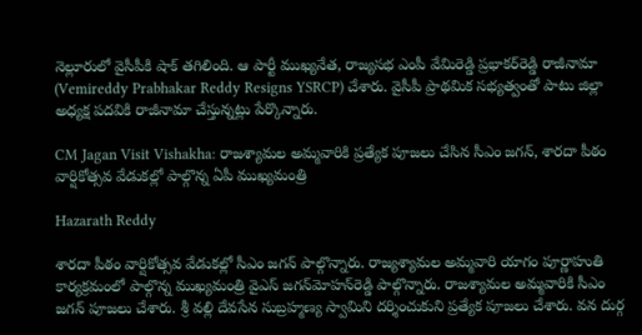నెల్లూరులో వైసీపీకి షాక్ తగిలింది. ఆ పార్టీ ముఖ్యనేత, రాజ్యసభ ఎంపీ వేమిరెడ్డి ప్రభాకర్‌రెడ్డి రాజీనామా (Vemireddy Prabhakar Reddy Resigns YSRCP) చేశారు. వైసీపీ ప్రాథమిక సభ్యత్వంతో పాటు జిల్లా అధ్యక్ష పదవికి రాజీనామా చేస్తున్నట్లు పేర్కొన్నారు.

CM Jagan Visit Vishakha: రాజశ్యామల అమ్మవారికి ప్రత్యేక పూజలు చేసిన సీఎం జగన్‌, శారదా పీఠం వార్షికోత్సవ వేడుకల్లో పాల్గొన్న ఏపీ ముఖ్యమంత్రి

Hazarath Reddy

శారదా పీఠం వార్షికోత్సవ వేడుకల్లో సీఎం జగన్‌ పాల్గొన్నారు. రాజ్యశ్యామల అమ్మవారి యాగం పూర్ణాహుతి కార్యక్రమంలో పాల్గొన్న ముఖ్యమంత్రి వైఎస్‌ జగన్‌మోహన్‌రెడ్డి పాల్గొన్నారు. రాజశ్యామల అమ్మవారికి సీఎం జగన్‌ పూజలు చేశారు. శ్రీ వల్లి దేవసేన సుబ్రహ్మణ్య స్వామిని దర్శించుకుని ప్రత్యేక పూజలు చేశారు. వన దుర్గ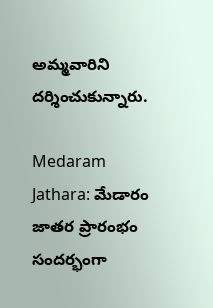అమ్మవారిని దర్శించుకున్నారు.

Medaram Jathara: మేడారం జాతర ప్రారంభం సందర్భంగా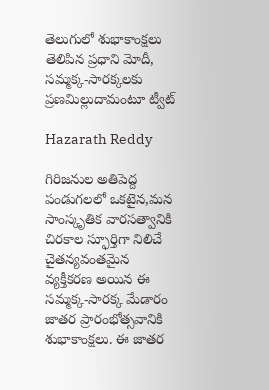తెలుగులో శుభాకాంక్షలు తెలిపిన ప్రధాని మోదీ, సమ్మక్క-సారక్కలకు ప్రణమిల్లుదామంటూ ట్వీట్

Hazarath Reddy

గిరిజనుల అతిపెద్ద పండుగలలో ఒకటైన,మన సాంస్కృతిక వారసత్వానికి చిరకాల స్ఫూర్తిగా నిలిచే చైతన్యవంతమైన వ్యక్తీకరణ అయిన ఈ సమ్మక్క-సారక్క మేడారం జాతర ప్రారంభోత్సవానికి శుభాకాంక్షలు. ఈ జాతర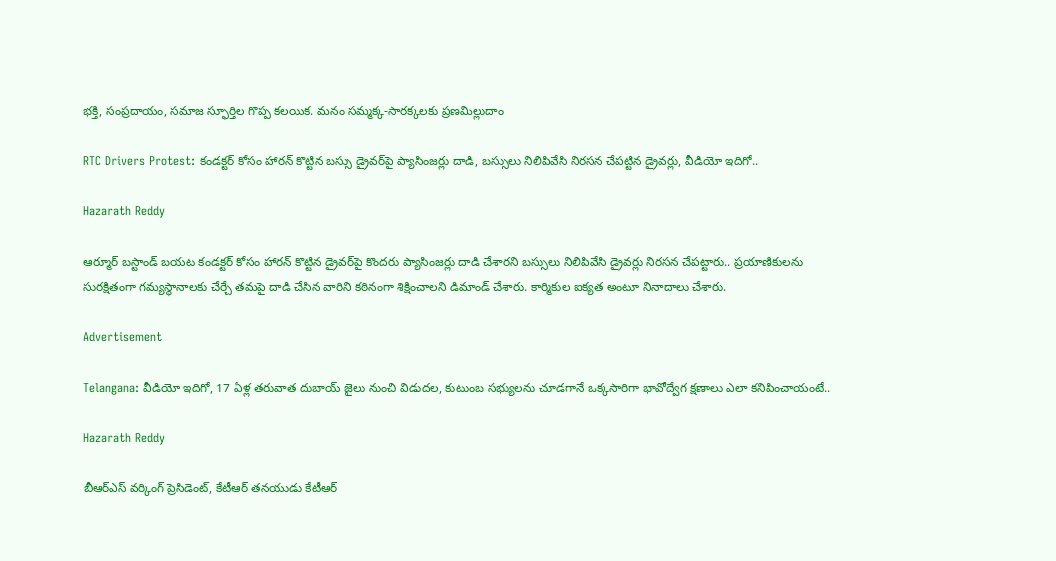భక్తి, సంప్రదాయం, సమాజ స్ఫూర్తిల గొప్ప కలయిక. మనం సమ్మక్క-సారక్కలకు ప్రణమిల్లుదాం

RTC Drivers Protest: కండక్టర్ కోసం హారన్ కొట్టిన బస్సు డ్రైవర్‌పై ప్యాసింజర్లు దాడి, బస్సులు నిలిపివేసి నిరసన చేపట్టిన డ్రైవర్లు, వీడియో ఇదిగో..

Hazarath Reddy

ఆర్మూర్ బస్టాండ్‌ బయట కండక్టర్ కోసం హారన్ కొట్టిన డ్రైవర్‌పై కొందరు ప్యాసింజర్లు దాడి చేశారని బస్సులు నిలిపివేసి డ్రైవర్లు నిరసన చేపట్టారు.. ప్రయాణికులను సురక్షితంగా గమ్యస్థానాలకు చేర్చే తమపై దాడి చేసిన వారిని కఠినంగా శిక్షించాలని డిమాండ్ చేశారు. కార్మికుల ఐక్యత అంటూ నినాదాలు చేశారు.

Advertisement

Telangana: వీడియో ఇదిగో, 17 ఏళ్ల తరువాత దుబాయ్ జైలు నుంచి విడుదల, కుటుంబ సభ్యులను చూడగానే ఒక్కసారిగా భావోద్వేగ క్షణాలు ఎలా కనిపించాయంటే..

Hazarath Reddy

బీఆర్‌ఎస్‌ వర్కింగ్‌ ప్రెసిడెంట్, కేటీఆర్ తనయుడు కేటీఆర్‌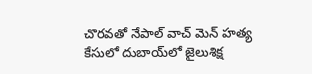చొరవతో నేపాల్ వాచ్ మెన్ హత్య కేసులో దుబాయ్‌లో జైలుశిక్ష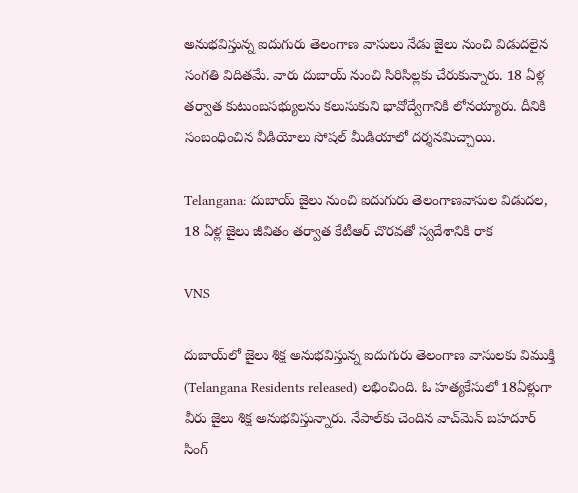అనుభవిస్తున్న ఐదుగురు తెలంగాణ వాసులు నేడు జైలు నుంచి విడుదలైన సంగతి విదితమే. వారు దుబాయ్‌ నుంచి సిరిసిల్లకు చేరుకున్నారు. 18 ఏళ్ల తర్వాత కుటుంబసభ్యులను కలుసుకుని భావోద్వేగానికి లోనయ్యారు. దీనికి సంబంధించిన వీడియోలు సోషల్ మీడియాలో దర్శనమిచ్చాయి.

Telangana: దుబాయ్ జైలు నుంచి ఐదుగురు తెలంగాణవాసుల విడుద‌ల‌, 18 ఏళ్ల జైలు జీవితం త‌ర్వాత కేటీఆర్ చొర‌వ‌తో స్వ‌దేశానికి రాక‌

VNS

దుబాయ్‌లో జైలు శిక్ష అనుభవిస్తున్న ఐదుగురు తెలంగాణ వాసులకు విముక్తి (Telangana Residents released) లభించింది. ఓ హత్యకేసులో 18ఏళ్లుగా వీరు జైలు శిక్ష అనుభవిస్తున్నారు. నేపాల్‌కు చెందిన వాచ్‌మెన్‌ బహదూర్ సింగ్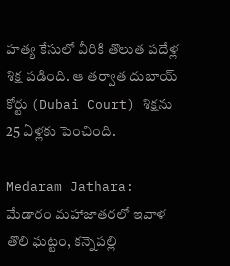హత్య కేసులో వీరికి తొలుత పదేళ్ల శిక్ష పడింది. ఆ తర్వాత దుబాయ్‌ కోర్టు (Dubai Court) శిక్షను 25 ఏళ్లకు పెంచింది.

Medaram Jathara: మేడారం మ‌హాజాత‌ర‌లో ఇవాళ తొలి ఘ‌ట్టం, క‌న్నెప‌ల్లి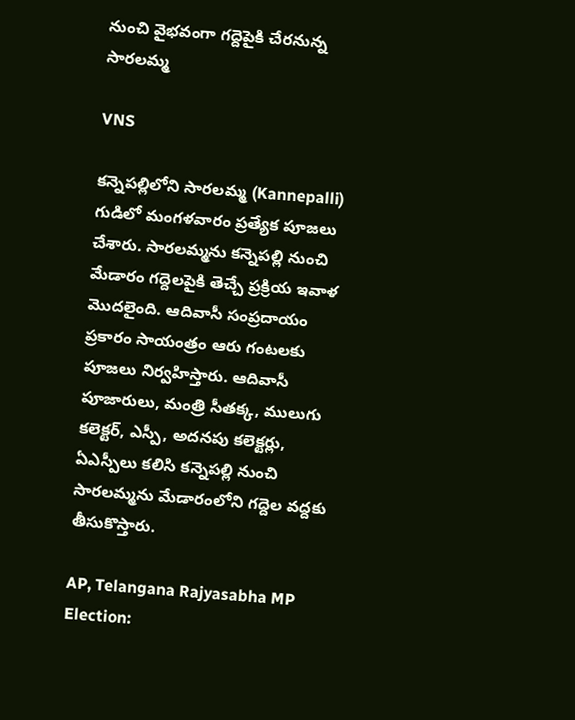నుంచి వైభ‌వంగా గ‌ద్దెపైకి చేర‌నున్న‌ సార‌ల‌మ్మ‌

VNS

కన్నెపల్లిలోని సారలమ్మ (Kannepalli) గుడిలో మంగళవారం ప్రత్యేక పూజలు చేశారు. సారలమ్మను కన్నెపల్లి నుంచి మేడారం గద్దెలపైకి తెచ్చే ప్రక్రియ ఇవాళ మొదలైంది. ఆదివాసీ సంప్రదాయం ప్రకారం సాయంత్రం ఆరు గంటలకు పూజలు నిర్వహిస్తారు. ఆదివాసీ పూజారులు, మంత్రి సీతక్క, ములుగు కలెక్టర్‌, ఎస్పీ, అదనపు కలెక్టర్లు, ఏఎస్పీలు కలిసి కన్నెపల్లి నుంచి సారలమ్మను మేడారంలోని గద్దెల వద్దకు తీసుకొస్తారు.

AP, Telangana Rajyasabha MP Election: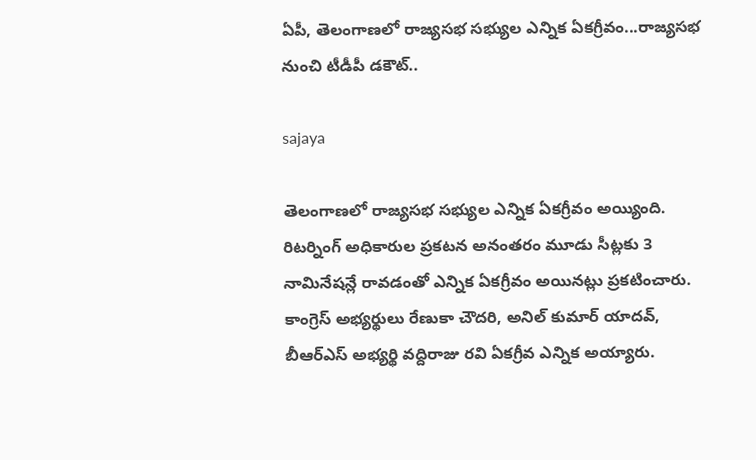ఏపీ, తెలంగాణలో రాజ్యసభ సభ్యుల ఎన్నిక ఏకగ్రీవం...రాజ్యసభ నుంచి టీడీపీ డకౌట్..

sajaya

తెలంగాణలో రాజ్యసభ సభ్యుల ఎన్నిక ఏకగ్రీవం అయ్యింది. రిటర్నింగ్ అధికారుల ప్రకటన అనంతరం మూడు సీట్లకు 3 నామినేషన్లే రావడంతో ఎన్నిక ఏకగ్రీవం అయినట్లు ప్రకటించారు. కాంగ్రెస్‌ అభ్యర్థులు రేణుకా చౌదరి, అనిల్‌ కుమార్‌ యాదవ్, బీఆర్ఎస్‌ అభ్యర్థి వద్దిరాజు రవి ఏకగ్రీవ ఎన్నిక అయ్యారు.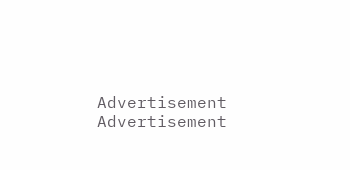Advertisement
Advertisement